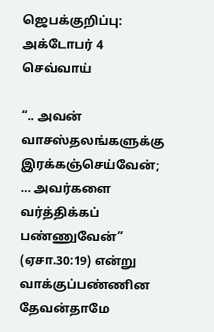ஜெபக்குறிப்பு: அக்டோபர் 4 செவ்வாய்

“.. அவன் வாசஸ்தலங்களுக்கு இரக்கஞ்செய்வேன்; … அவர்களை வர்த்திக்கப் பண்ணுவேன்” (ஏசா.30:19) என்று வாக்குப்பண்ணின தேவன்தாமே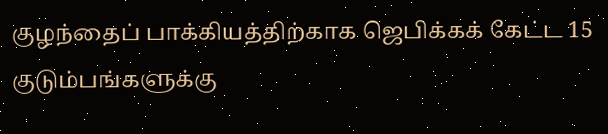குழந்தைப் பாக்கியத்திற்காக ஜெபிக்கக் கேட்ட 15 குடும்பங்களுக்கு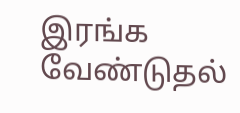இரங்க வேண்டுதல்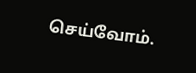செய்வோம்.